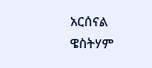አርሰናል ዌስትሃም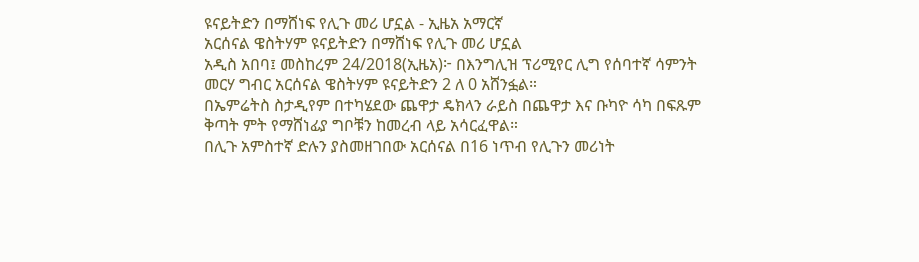ዩናይትድን በማሸነፍ የሊጉ መሪ ሆኗል - ኢዜአ አማርኛ
አርሰናል ዌስትሃም ዩናይትድን በማሸነፍ የሊጉ መሪ ሆኗል
አዲስ አበባ፤ መስከረም 24/2018(ኢዜአ)፦ በእንግሊዝ ፕሪሚየር ሊግ የሰባተኛ ሳምንት መርሃ ግብር አርሰናል ዌስትሃም ዩናይትድን 2 ለ 0 አሸንፏል።
በኤምሬትስ ስታዲየም በተካሄደው ጨዋታ ዴክላን ራይስ በጨዋታ እና ቡካዮ ሳካ በፍጹም ቅጣት ምት የማሸነፊያ ግቦቹን ከመረብ ላይ አሳርፈዋል።
በሊጉ አምስተኛ ድሉን ያስመዘገበው አርሰናል በ16 ነጥብ የሊጉን መሪነት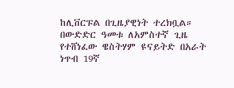ከሊቨርፑል በጊዜያዊነት ተረክቧል።
በውድድር ዓመቱ ለአምስተኛ ጊዜ የተሸነፈው ዌስትሃም ዩናይትድ በአራት ነጥብ 19ኛ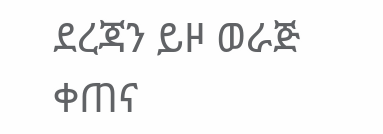ደረጃን ይዞ ወራጅ ቀጠና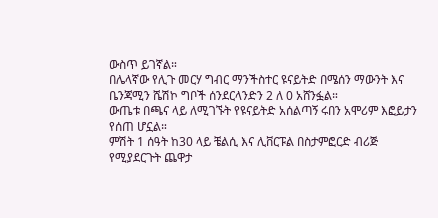ውስጥ ይገኛል።
በሌላኛው የሊጉ መርሃ ግብር ማንችስተር ዩናይትድ በሜሰን ማውንት እና ቤንጃሚን ሼሽኮ ግቦች ሰንደርላንድን 2 ለ 0 አሸንፏል።
ውጤቱ በጫና ላይ ለሚገኙት የዩናይትድ አሰልጣኝ ሩበን አሞሪም እፎይታን የሰጠ ሆኗል።
ምሽት 1 ሰዓት ከ30 ላይ ቼልሲ እና ሊቨርፑል በስታምፎርድ ብሪጅ የሚያደርጉት ጨዋታ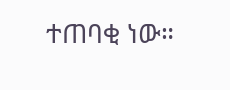ተጠባቂ ነው።